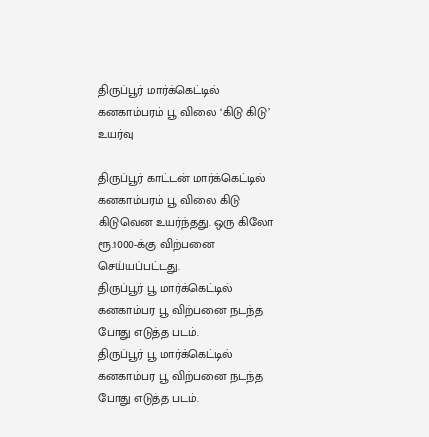திருப்பூர் மார்க்கெட்டில் கனகாம்பரம் பூ விலை ‘கிடு கிடு’ உயர்வு

திருப்பூர் காட்டன் மார்க்கெட்டில் கனகாம்பரம் பூ விலை கிடு கிடுவென உயர்ந்தது. ஒரு கிலோ ரூ.1000-க்கு விற்பனை செய்யப்பட்டது.
திருப்பூர் பூ மார்க்கெட்டில் கனகாம்பர பூ விற்பனை நடந்த போது எடுத்த படம்.
திருப்பூர் பூ மார்க்கெட்டில் கனகாம்பர பூ விற்பனை நடந்த போது எடுத்த படம்.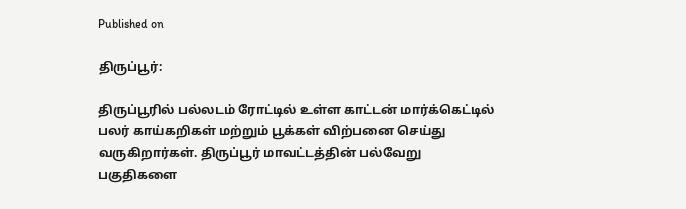Published on

திருப்பூர்:

திருப்பூரில் பல்லடம் ரோட்டில் உள்ள காட்டன் மார்க்கெட்டில் பலர் காய்கறிகள் மற்றும் பூக்கள் விற்பனை செய்து வருகிறார்கள். திருப்பூர் மாவட்டத்தின் பல்வேறு பகுதிகளை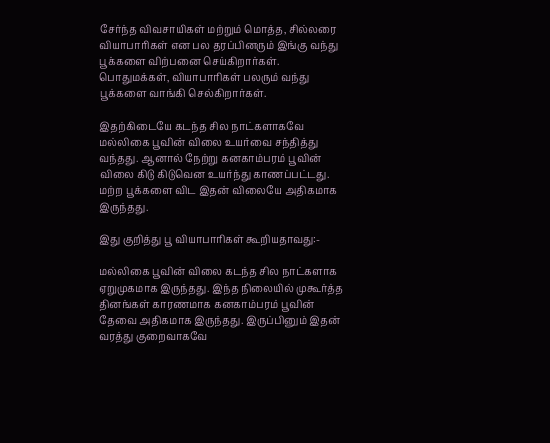சேர்ந்த விவசாயிகள் மற்றும் மொத்த, சில்லரை வியாபாரிகள் என பல தரப்பினரும் இங்கு வந்து பூக்களை விற்பனை செய்கிறார்கள். பொதுமக்கள், வியாபாரிகள் பலரும் வந்து பூக்களை வாங்கி செல்கிறார்கள்.

இதற்கிடையே கடந்த சில நாட்களாகவே மல்லிகை பூவின் விலை உயர்வை சந்தித்து வந்தது. ஆனால் நேற்று கனகாம்பரம் பூவின் விலை கிடு கிடுவென உயர்ந்து காணப்பட்டது. மற்ற பூக்களை விட இதன் விலையே அதிகமாக இருந்தது.

இது குறித்து பூ வியாபாரிகள் கூறியதாவது:-

மல்லிகை பூவின் விலை கடந்த சில நாட்களாக ஏறுமுகமாக இருந்தது. இந்த நிலையில் முகூர்த்த தினங்கள் காரணமாக கனகாம்பரம் பூவின் தேவை அதிகமாக இருந்தது. இருப்பினும் இதன் வரத்து குறைவாகவே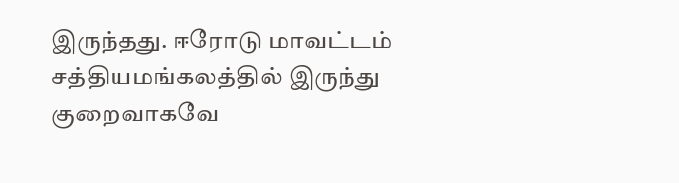இருந்தது. ஈரோடு மாவட்டம் சத்தியமங்கலத்தில் இருந்து குறைவாகவே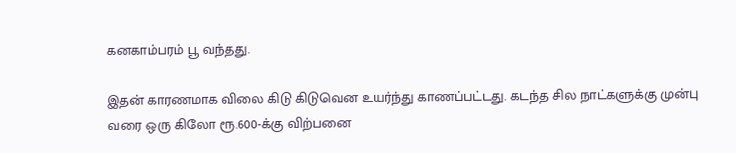கனகாம்பரம் பூ வந்தது.

இதன் காரணமாக விலை கிடு கிடுவென உயர்ந்து காணப்பட்டது. கடந்த சில நாட்களுக்கு முன்பு வரை ஒரு கிலோ ரூ.600-க்கு விற்பனை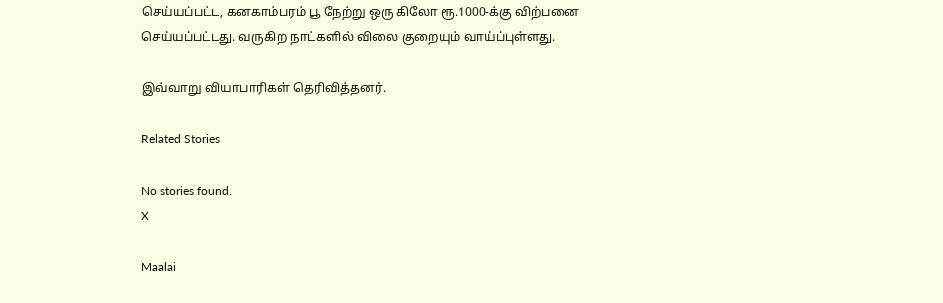செய்யப்பட்ட, கனகாம்பரம் பூ நேற்று ஒரு கிலோ ரூ.1000-க்கு விற்பனை செய்யப்பட்டது. வருகிற நாட்களில் விலை குறையும் வாய்ப்புள்ளது.

இவ்வாறு வியாபாரிகள் தெரிவித்தனர்.

Related Stories

No stories found.
X

Maalai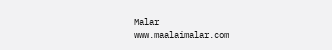Malar
www.maalaimalar.com